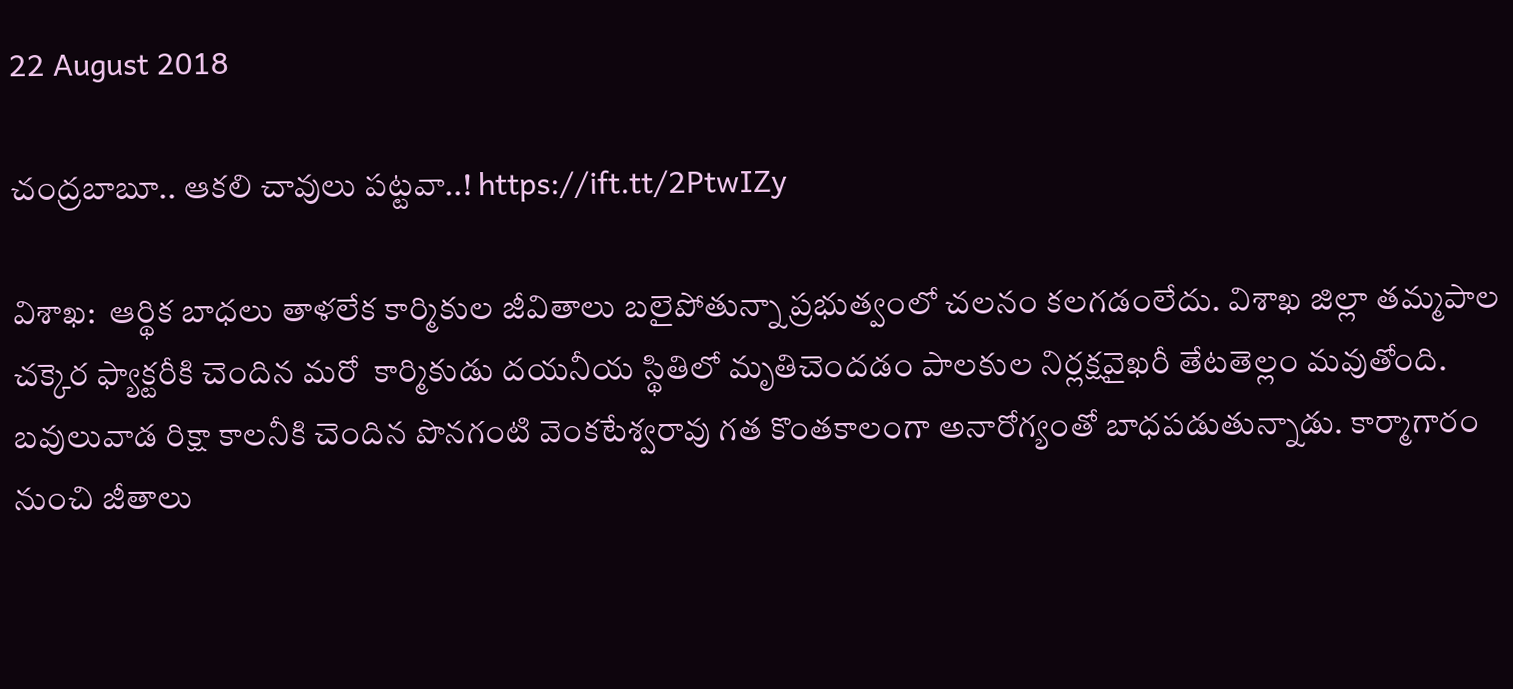22 August 2018

చంద్ర‌బాబూ.. ఆక‌లి చావులు ప‌ట్ట‌వా..! https://ift.tt/2PtwIZy

విశాఖ‌:  ఆర్థిక బాధ‌లు తాళ‌లేక కార్మికుల జీవితాలు బ‌లైపోతున్నా ప్ర‌భుత్వంలో చల‌నం క‌ల‌గ‌డంలేదు. విశాఖ జిల్లా త‌మ్మపాల చ‌క్కెర ఫ్యాక్ట‌రీకి చెందిన మ‌రో  కార్మికుడు ద‌య‌నీయ స్థితిలో మృతిచెంద‌డం పాల‌కుల నిర్ల‌క్ష‌వైఖ‌రీ తేట‌తెల్లం మ‌వుతోంది. బ‌వులువాడ రిక్షా కాల‌నీకి చెందిన పొన‌గంటి వెంక‌టేశ్వ‌రావు గ‌త కొంత‌కాలంగా అనారోగ్యంతో బాధ‌ప‌డుతున్నాడు. కార్మాగారం నుంచి జీతాలు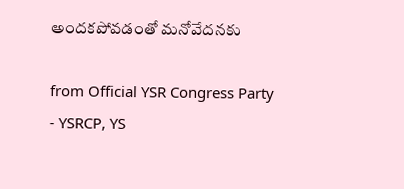అంద‌క‌పోవ‌డంతో మ‌నోవేద‌న‌కు

from Official YSR Congress Party - YSRCP, YS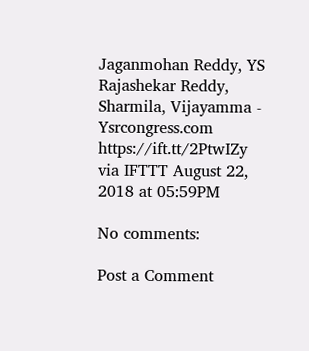Jaganmohan Reddy, YS Rajashekar Reddy, Sharmila, Vijayamma - Ysrcongress.com https://ift.tt/2PtwIZy
via IFTTT August 22, 2018 at 05:59PM

No comments:

Post a Comment